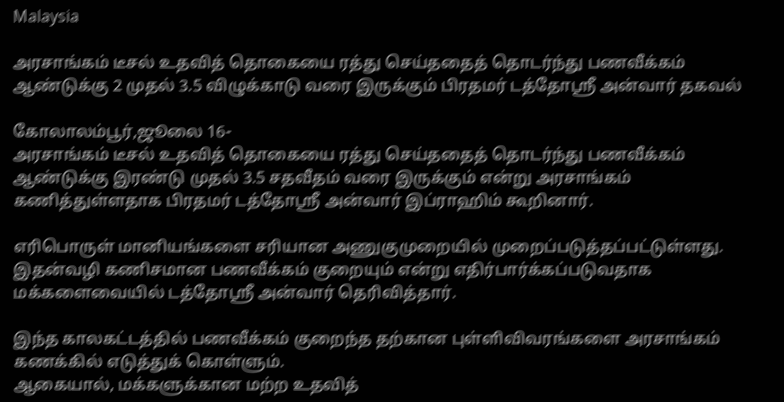Malaysia

அரசாங்கம் டீசல் உதவித் தொகையை ரத்து செய்ததைத் தொடர்ந்து பணவீக்கம் ஆண்டுக்கு 2 முதல் 3.5 விழுக்காடு வரை இருக்கும் பிரதமர் டத்தோஸ்ரீ அன்வார் தகவல்

கோலாலம்பூர்,ஜூலை 16-
அரசாங்கம் டீசல் உதவித் தொகையை ரத்து செய்ததைத் தொடர்ந்து பணவீக்கம் ஆண்டுக்கு இரண்டு முதல் 3.5 சதவீதம் வரை இருக்கும் என்று அரசாங்கம் கணித்துள்ளதாக பிரதமர் டத்தோஸ்ரீ அன்வார் இப்ராஹிம் கூறினார்.

எரிபொருள் மானியங்களை சரியான அணுகுமுறையில் முறைப்படுத்தப்பட்டுள்ளது. இதன்வழி கணிசமான பணவீக்கம் குறையும் என்று எதிர்பார்க்கப்படுவதாக மக்களைவையில் டத்தோஸ்ரீ அன்வார் தெரிவித்தார்.

இந்த காலகட்டத்தில் பணவீக்கம் குறைந்த தற்கான புள்ளிவிவரங்களை அரசாங்கம் கணக்கில் எடுத்துக் கொள்ளும்.
ஆகையால், மக்களுக்கான மற்ற உதவித்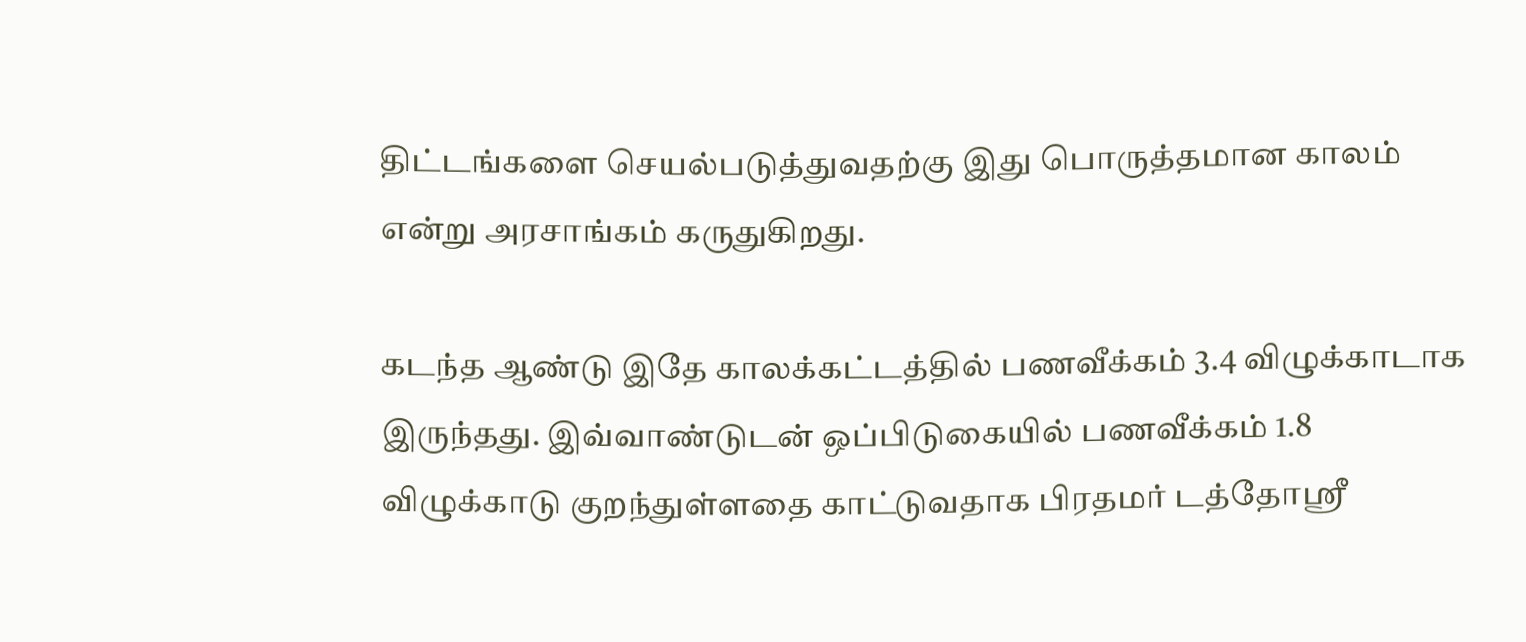திட்டங்களை செயல்படுத்துவதற்கு இது பொருத்தமான காலம் என்று அரசாங்கம் கருதுகிறது.

கடந்த ஆண்டு இதே காலக்கட்டத்தில் பணவீக்கம் 3.4 விழுக்காடாக இருந்தது. இவ்வாண்டுடன் ஒப்பிடுகையில் பணவீக்கம் 1.8 விழுக்காடு குறந்துள்ளதை காட்டுவதாக பிரதமர் டத்தோஸ்ரீ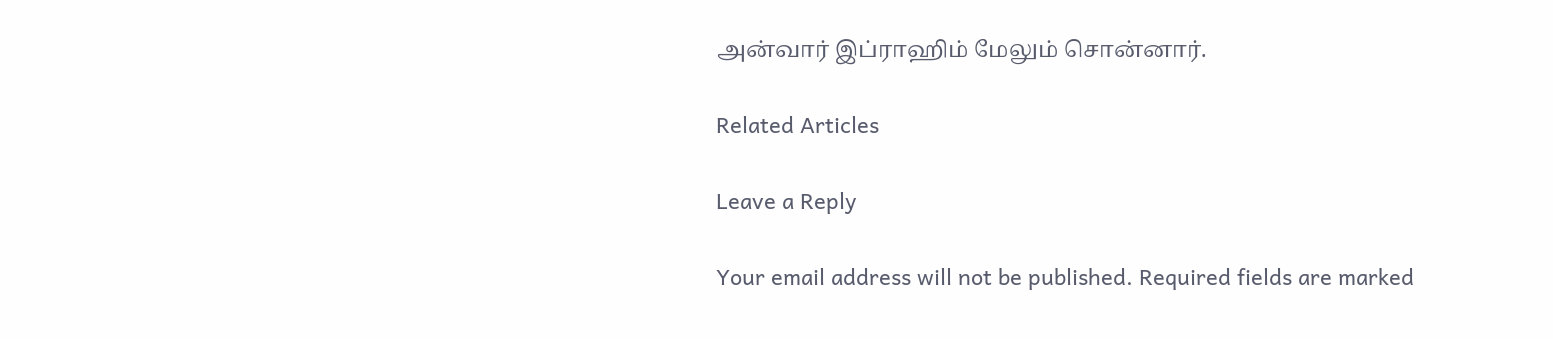அன்வார் இப்ராஹிம் மேலும் சொன்னார்.

Related Articles

Leave a Reply

Your email address will not be published. Required fields are marked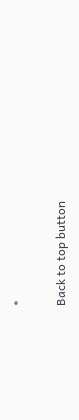*

Back to top button